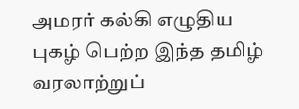அமரர் கல்கி எழுதிய புகழ் பெற்ற இந்த தமிழ் வரலாற்றுப்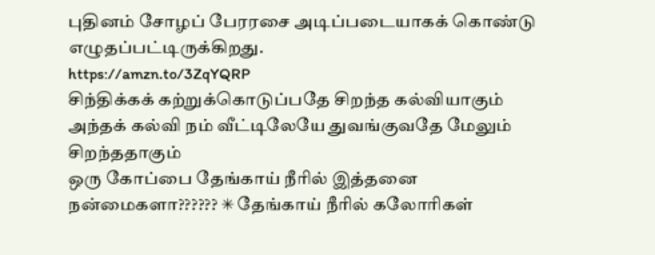புதினம் சோழப் பேரரசை அடிப்படையாகக் கொண்டு எழுதப்பட்டிருக்கிறது.
https://amzn.to/3ZqYQRP
சிந்திக்கக் கற்றுக்கொடுப்பதே சிறந்த கல்வியாகும் அந்தக் கல்வி நம் வீட்டிலேயே துவங்குவதே மேலும் சிறந்ததாகும்
ஒரு கோப்பை தேங்காய் நீரில் இத்தனை நன்மைகளா?????? ✳ தேங்காய் நீரில் கலோரிகள்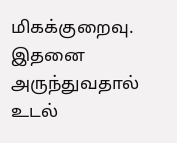மிகக்குறைவு. இதனை அருந்துவதால் உடல்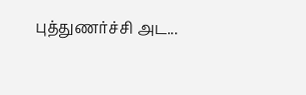புத்துணர்ச்சி அட...